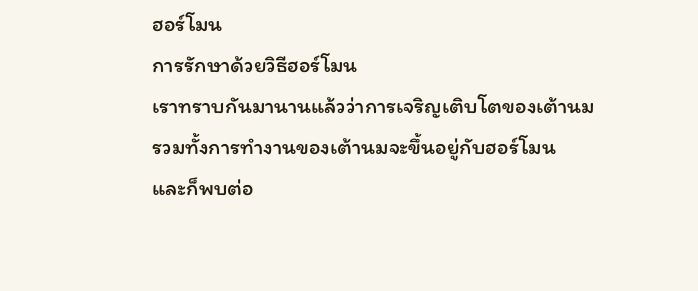ฮอร์โมน
การรักษาด้วยวิธีฮอร์โมน
เราทราบกันมานานแล้วว่าการเจริญเติบโตของเต้านม
รวมทั้งการทำงานของเต้านมจะขึ้นอยู่กับฮอร์โมน
และก็พบต่อ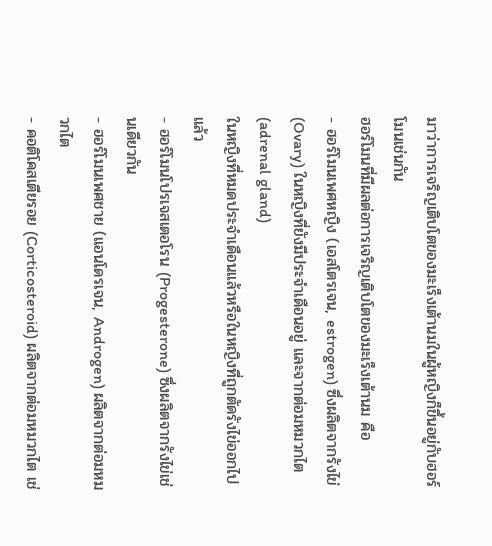มาว่าการเจริญเติบโตของมะเร็งเต้านมในผู้หญิงก็ขึ้นอยู่กับฮอร์โมนเช่นกัน
ฮอร์โมนที่มีผลต่อการเจริญเติบโตของมะเร็งเต้านม คือ
- ฮอร์โมนเพศหญิง (เอสโตรเจน, estrogen) ซึ่งผลิตจากรังไข่
(Ovary) ในหญิงที่ยังมีประจำเดือนอยู่ และจากต่อมหมวกไต (adrenal gland)
ในหญิงที่หมดประจำเดือนแล้วหรือในหญิงที่ถูกตัดรังไข่ออกไปแล้ว
- ฮอร์โมนโปรเจสเตอโรน (Progesterone) ซึ่งผลิตจากรังไข่เช่นเดียวกัน
- ฮอร์โมนเพศชาย (แอนโดรเจน, Androgen) ผลิตจากต่อมหมวกไต
- คอติโคสเตียรอย (Corticosteroid) ผลิตจากต่อมหมวกไต เช่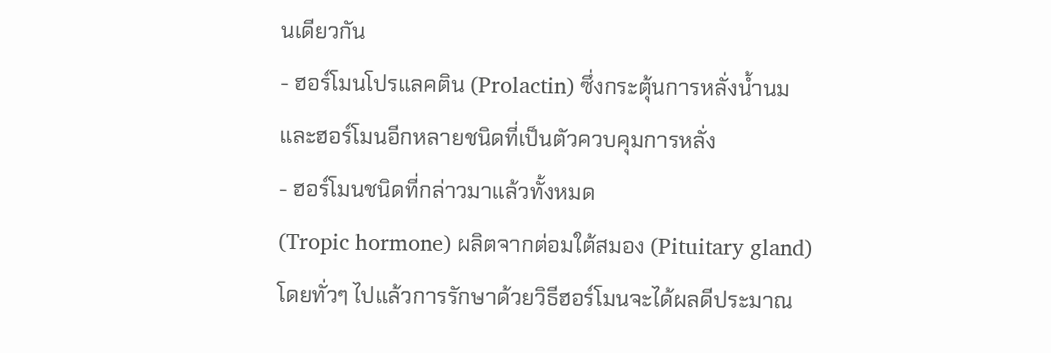นเดียวกัน
- ฮอร์โมนโปรแลคติน (Prolactin) ซึ่งกระตุ้นการหลั่งน้ำนม
และฮอร์โมนอีกหลายชนิดที่เป็นตัวควบคุมการหลั่ง
- ฮอร์โมนชนิดที่กล่าวมาแล้วทั้งหมด
(Tropic hormone) ผลิตจากต่อมใต้สมอง (Pituitary gland)
โดยทั่วๆ ไปแล้วการรักษาด้วยวิธีฮอร์โมนจะได้ผลดีประมาณ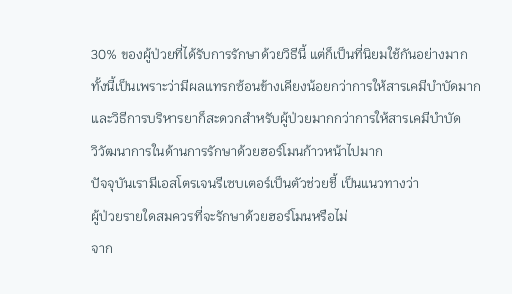30% ของผู้ป่วยที่ได้รับการรักษาด้วยวิธีนี้ แต่ก็เป็นที่นิยมใช้กันอย่างมาก
ทั้งนี้เป็นเพราะว่ามีผลแทรกซ้อนข้างเคียงน้อยกว่าการให้สารเคมีบำบัดมาก
และวิธีการบริหารยาก็สะดวกสำหรับผู้ป่วยมากกว่าการให้สารเคมีบำบัด
วิวัฒนาการในด้านการรักษาด้วยฮอร์โมนก้าวหน้าไปมาก
ปัจจุบันเรามีเอสโตรเจนรีเซบเตอร์เป็นตัวช่วยชี้ เป็นแนวทางว่า
ผู้ป่วยรายใดสมควรที่จะรักษาด้วยฮอร์โมนหรือไม่
จาก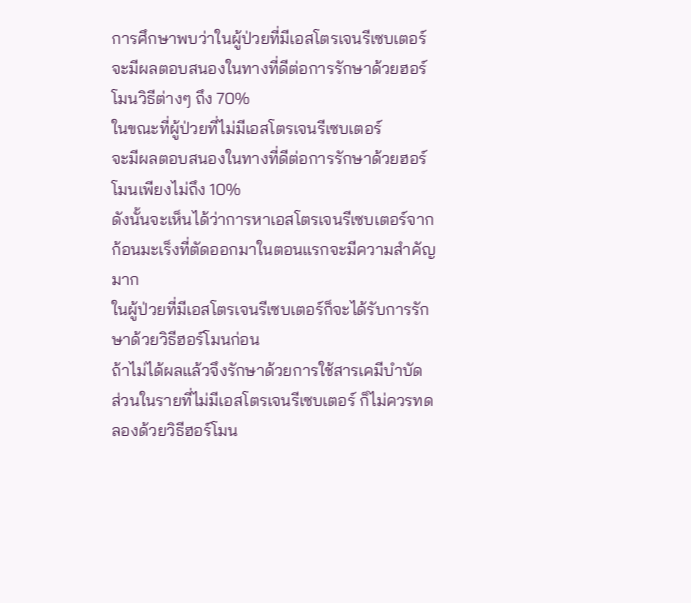การศึกษาพบว่าในผู้ป่วยที่มีเอสโตรเจนรีเซบเตอร์
จะมีผลตอบสนองในทางที่ดีต่อการรักษาด้วยฮอร์โมนวิธีต่างๆ ถึง 70%
ในขณะที่ผู้ป่วยที่ไม่มีเอสโตรเจนรีเซบเตอร์
จะมีผลตอบสนองในทางที่ดีต่อการรักษาด้วยฮอร์โมนเพียงไม่ถึง 10%
ดังนั้นจะเห็นได้ว่าการหาเอสโตรเจนรีเซบเตอร์จากก้อนมะเร็งที่ตัดออกมาในตอนแรกจะมีความสำคัญมาก
ในผู้ป่วยที่มีเอสโตรเจนรีเซบเตอร์ก็จะได้รับการรักษาด้วยวิธีฮอร์โมนก่อน
ถ้าไม่ได้ผลแล้วจึงรักษาด้วยการใช้สารเคมีบำบัด
ส่วนในรายที่ไม่มีเอสโตรเจนรีเซบเตอร์ ก็ไม่ควรทดลองด้วยวิธีฮอร์โมน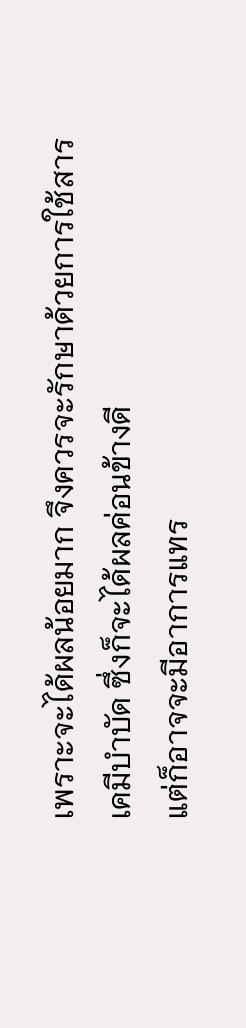เพราะจะได้ผลน้อยมาก จึงควรจะรักษาด้วยการใช้สารเคมีบำบัด ซึ่งก็จะได้ผลค่อนข้างดี
แต่ก็อาจจะมีอาการแทร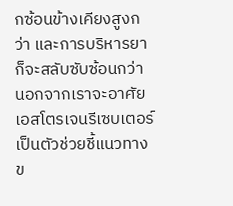กซ้อนข้างเคียงสูงกว่า และการบริหารยาก็จะสลับซับซ้อนกว่า
นอกจากเราจะอาศัยเอสโตรเจนรีเซบเตอร์เป็นตัวช่วยชี้แนวทางข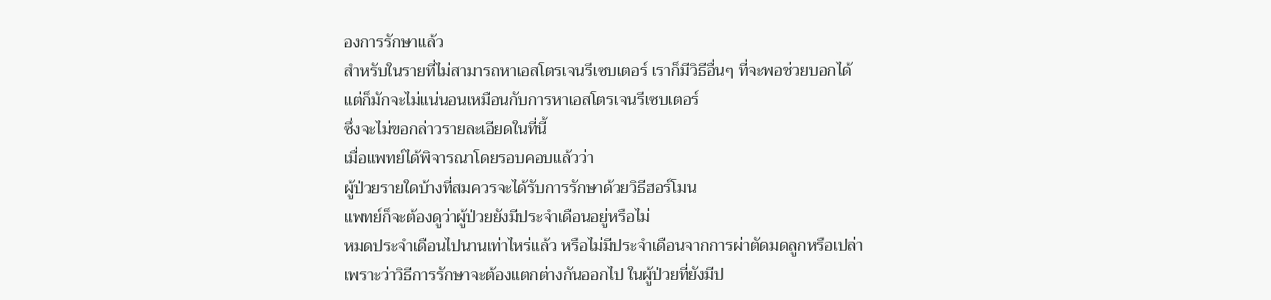องการรักษาแล้ว
สำหรับในรายที่ไม่สามารถหาเอสโตรเจนรีเซบเตอร์ เราก็มีวิธีอื่นๆ ที่จะพอช่วยบอกได้
แต่ก็มักจะไม่แน่นอนเหมือนกับการหาเอสโตรเจนรีเซบเตอร์
ซึ่งจะไม่ขอกล่าวรายละเอียดในที่นี้
เมื่อแพทย์ได้พิจารณาโดยรอบคอบแล้วว่า
ผู้ป่วยรายใดบ้างที่สมควรจะได้รับการรักษาด้วยวิธีฮอร์โมน
แพทย์ก็จะต้องดูว่าผู้ป่วยยังมีประจำเดือนอยู่หรือไม่
หมดประจำเดือนไปนานเท่าไหร่แล้ว หรือไม่มีประจำเดือนจากการผ่าตัดมดลูกหรือเปล่า
เพราะว่าวิธีการรักษาจะต้องแตกต่างกันออกไป ในผู้ป่วยที่ยังมีป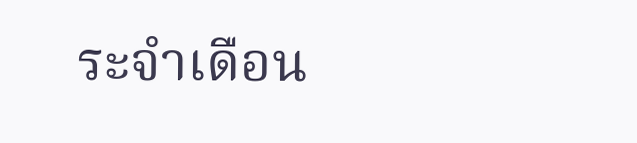ระจำเดือน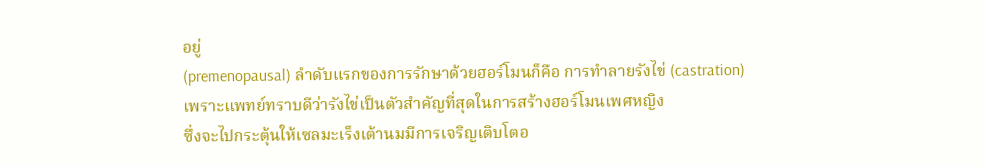อยู่
(premenopausal) ลำดับแรกของการรักษาด้วยฮอร์โมนก็คือ การทำลายรังไข่ (castration)
เพราะแพทย์ทราบดีว่ารังไข่เป็นตัวสำคัญที่สุดในการสร้างฮอร์โมนเพศหญิง
ซึ่งจะไปกระตุ้นให้เซลมะเร็งเต้านมมีการเจริญเติบโตอ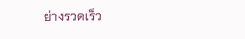ย่างรวดเร็ว